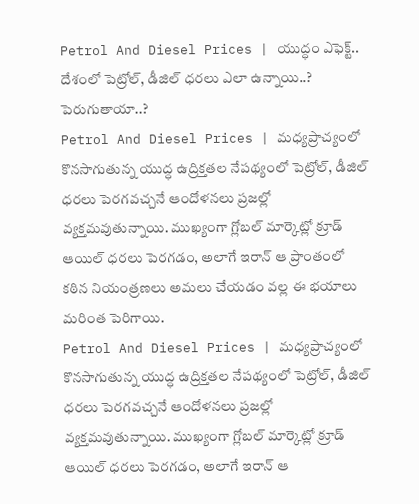Petrol And Diesel Prices | యుద్ధం ఎఫెక్ట్.. దేశంలో పెట్రోల్, డీజిల్ ధరలు ఎలా ఉన్నాయి..? పెరుగుతాయా..?
Petrol And Diesel Prices | మధ్యప్రాచ్యంలో కొనసాగుతున్న యుద్ధ ఉద్రిక్తతల నేపథ్యంలో పెట్రోల్, డీజిల్ ధరలు పెరగవచ్చనే ఆందోళనలు ప్రజల్లో వ్యక్తమవుతున్నాయి. ముఖ్యంగా గ్లోబల్ మార్కెట్లో క్రూడ్ ఆయిల్ ధరలు పెరగడం, అలాగే ఇరాన్ ఆ ప్రాంతంలో కఠిన నియంత్రణలు అమలు చేయడం వల్ల ఈ భయాలు మరింత పెరిగాయి.
Petrol And Diesel Prices | మధ్యప్రాచ్యంలో కొనసాగుతున్న యుద్ధ ఉద్రిక్తతల నేపథ్యంలో పెట్రోల్, డీజిల్ ధరలు పెరగవచ్చనే ఆందోళనలు ప్రజల్లో వ్యక్తమవుతున్నాయి. ముఖ్యంగా గ్లోబల్ మార్కెట్లో క్రూడ్ ఆయిల్ ధరలు పెరగడం, అలాగే ఇరాన్ ఆ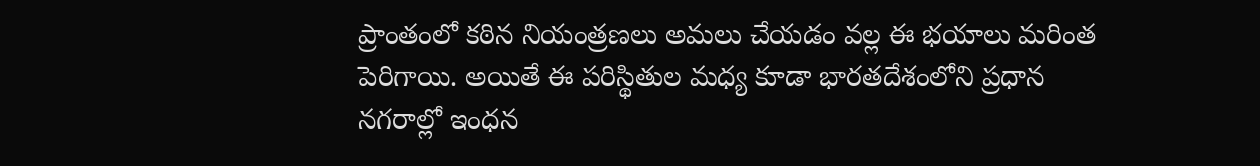ప్రాంతంలో కఠిన నియంత్రణలు అమలు చేయడం వల్ల ఈ భయాలు మరింత పెరిగాయి. అయితే ఈ పరిస్థితుల మధ్య కూడా భారతదేశంలోని ప్రధాన నగరాల్లో ఇంధన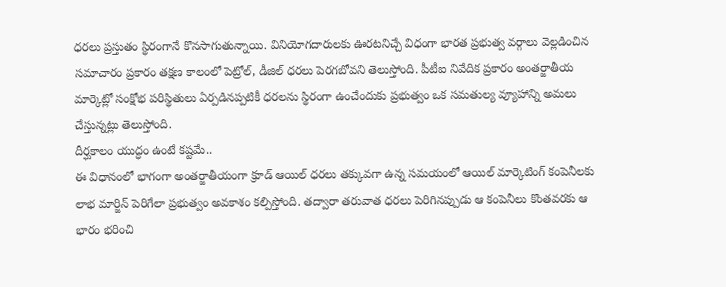ధరలు ప్రస్తుతం స్థిరంగానే కొనసాగుతున్నాయి. వినియోగదారులకు ఊరటనిచ్చే విధంగా భారత ప్రభుత్వ వర్గాలు వెల్లడించిన సమాచారం ప్రకారం తక్షణ కాలంలో పెట్రోల్, డీజిల్ ధరలు పెరగబోవని తెలుస్తోంది. పీటీఐ నివేదిక ప్రకారం అంతర్జాతీయ మార్కెట్లో సంక్షోభ పరిస్థితులు ఏర్పడినప్పటికీ ధరలను స్థిరంగా ఉంచేందుకు ప్రభుత్వం ఒక సమతుల్య వ్యూహాన్ని అమలు చేస్తున్నట్లు తెలుస్తోంది.
దీర్ఘకాలం యుద్ధం ఉంటే కష్టమే..
ఈ విధానంలో భాగంగా అంతర్జాతీయంగా క్రూడ్ ఆయిల్ ధరలు తక్కువగా ఉన్న సమయంలో ఆయిల్ మార్కెటింగ్ కంపెనీలకు లాభ మార్జిన్ పెరిగేలా ప్రభుత్వం అవకాశం కల్పిస్తోంది. తద్వారా తరువాత ధరలు పెరిగినప్పుడు ఆ కంపెనీలు కొంతవరకు ఆ భారం భరించి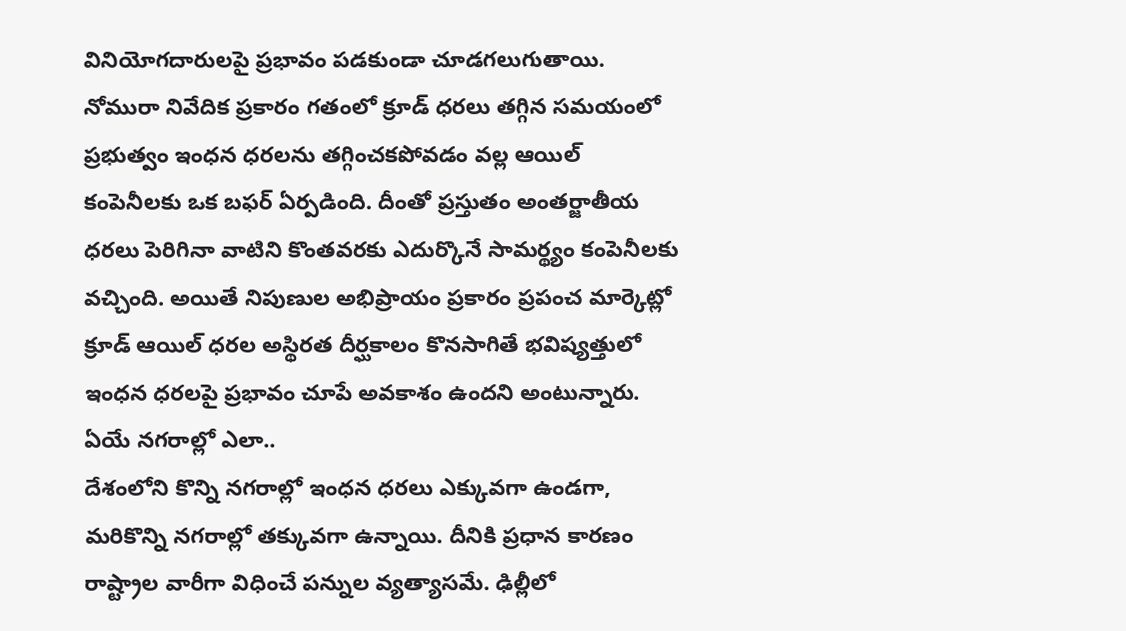వినియోగదారులపై ప్రభావం పడకుండా చూడగలుగుతాయి. నోమురా నివేదిక ప్రకారం గతంలో క్రూడ్ ధరలు తగ్గిన సమయంలో ప్రభుత్వం ఇంధన ధరలను తగ్గించకపోవడం వల్ల ఆయిల్ కంపెనీలకు ఒక బఫర్ ఏర్పడింది. దీంతో ప్రస్తుతం అంతర్జాతీయ ధరలు పెరిగినా వాటిని కొంతవరకు ఎదుర్కొనే సామర్థ్యం కంపెనీలకు వచ్చింది. అయితే నిపుణుల అభిప్రాయం ప్రకారం ప్రపంచ మార్కెట్లో క్రూడ్ ఆయిల్ ధరల అస్థిరత దీర్ఘకాలం కొనసాగితే భవిష్యత్తులో ఇంధన ధరలపై ప్రభావం చూపే అవకాశం ఉందని అంటున్నారు.
ఏయే నగరాల్లో ఎలా..
దేశంలోని కొన్ని నగరాల్లో ఇంధన ధరలు ఎక్కువగా ఉండగా, మరికొన్ని నగరాల్లో తక్కువగా ఉన్నాయి. దీనికి ప్రధాన కారణం రాష్ట్రాల వారీగా విధించే పన్నుల వ్యత్యాసమే. ఢిల్లీలో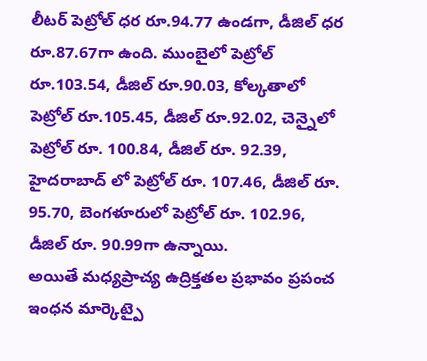లీటర్ పెట్రోల్ ధర రూ.94.77 ఉండగా, డీజిల్ ధర రూ.87.67గా ఉంది. ముంబైలో పెట్రోల్ రూ.103.54, డీజిల్ రూ.90.03, కోల్కతాలో పెట్రోల్ రూ.105.45, డీజిల్ రూ.92.02, చెన్నైలో పెట్రోల్ రూ. 100.84, డీజిల్ రూ. 92.39, హైదరాబాద్ లో పెట్రోల్ రూ. 107.46, డీజిల్ రూ. 95.70, బెంగళూరులో పెట్రోల్ రూ. 102.96, డీజిల్ రూ. 90.99గా ఉన్నాయి.
అయితే మధ్యప్రాచ్య ఉద్రిక్తతల ప్రభావం ప్రపంచ ఇంధన మార్కెట్పై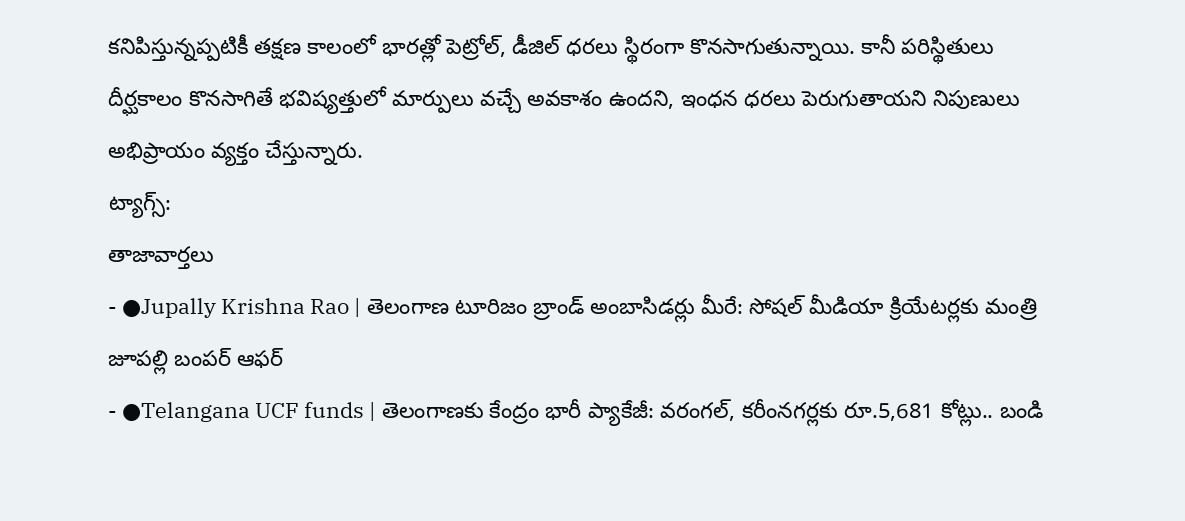కనిపిస్తున్నప్పటికీ తక్షణ కాలంలో భారత్లో పెట్రోల్, డీజిల్ ధరలు స్థిరంగా కొనసాగుతున్నాయి. కానీ పరిస్థితులు దీర్ఘకాలం కొనసాగితే భవిష్యత్తులో మార్పులు వచ్చే అవకాశం ఉందని, ఇంధన ధరలు పెరుగుతాయని నిపుణులు అభిప్రాయం వ్యక్తం చేస్తున్నారు.
ట్యాగ్స్:
తాజావార్తలు
- ●Jupally Krishna Rao | తెలంగాణ టూరిజం బ్రాండ్ అంబాసిడర్లు మీరే: సోషల్ మీడియా క్రియేటర్లకు మంత్రి జూపల్లి బంపర్ ఆఫర్
- ●Telangana UCF funds | తెలంగాణకు కేంద్రం భారీ ప్యాకేజీ: వరంగల్, కరీంనగర్లకు రూ.5,681 కోట్లు.. బండి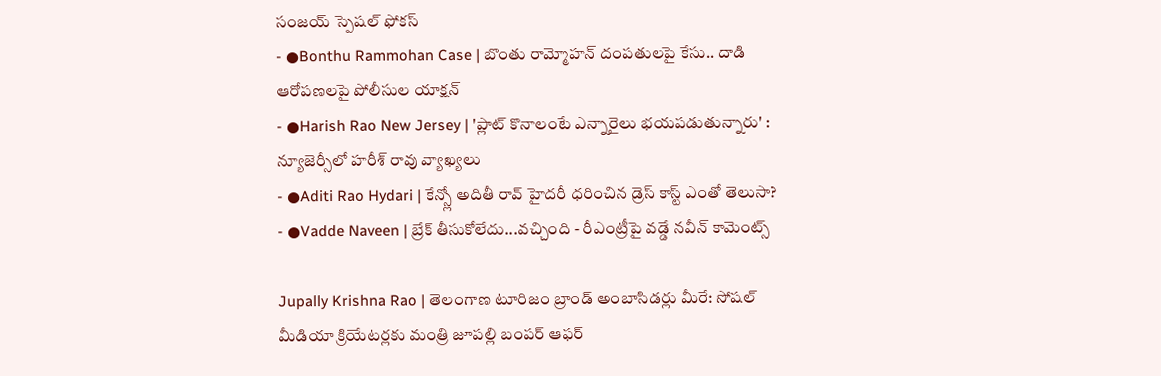సంజయ్ స్పెషల్ ఫోకస్
- ●Bonthu Rammohan Case | బొంతు రామ్మోహన్ దంపతులపై కేసు.. దాడి ఆరోపణలపై పోలీసుల యాక్షన్
- ●Harish Rao New Jersey | 'ప్లాట్ కొనాలంటే ఎన్నారైలు భయపడుతున్నారు' : న్యూజెర్సీలో హరీశ్ రావు వ్యాఖ్యలు
- ●Aditi Rao Hydari | కేన్స్లో అదితీ రావ్ హైదరీ ధరించిన డ్రెస్ కాస్ట్ ఎంతో తెలుసా?
- ●Vadde Naveen | బ్రేక్ తీసుకోలేదు...వచ్చింది - రీఎంట్రీపై వడ్డే నవీన్ కామెంట్స్

Jupally Krishna Rao | తెలంగాణ టూరిజం బ్రాండ్ అంబాసిడర్లు మీరే: సోషల్ మీడియా క్రియేటర్లకు మంత్రి జూపల్లి బంపర్ ఆఫర్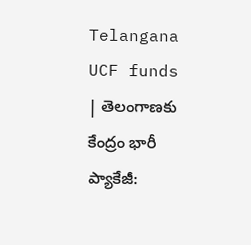Telangana UCF funds | తెలంగాణకు కేంద్రం భారీ ప్యాకేజీ: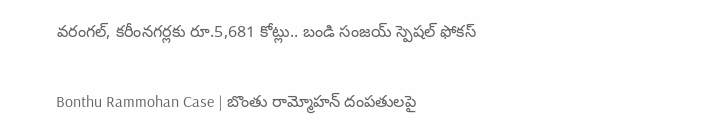వరంగల్, కరీంనగర్లకు రూ.5,681 కోట్లు.. బండి సంజయ్ స్పెషల్ ఫోకస్

Bonthu Rammohan Case | బొంతు రామ్మోహన్ దంపతులపై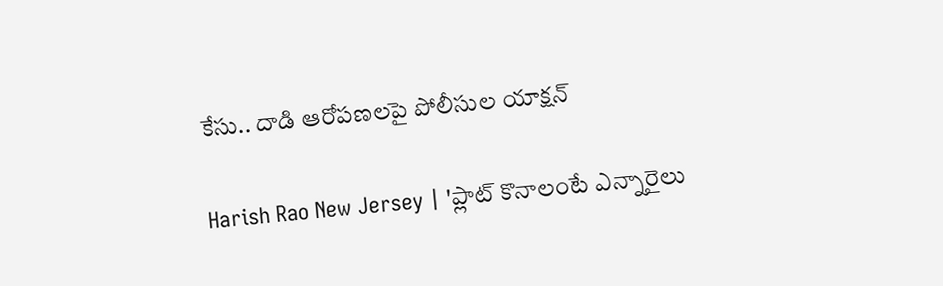కేసు.. దాడి ఆరోపణలపై పోలీసుల యాక్షన్

Harish Rao New Jersey | 'ప్లాట్ కొనాలంటే ఎన్నారైలు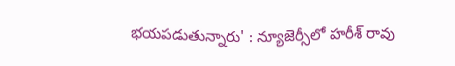భయపడుతున్నారు' : న్యూజెర్సీలో హరీశ్ రావు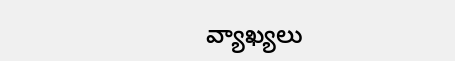వ్యాఖ్యలు